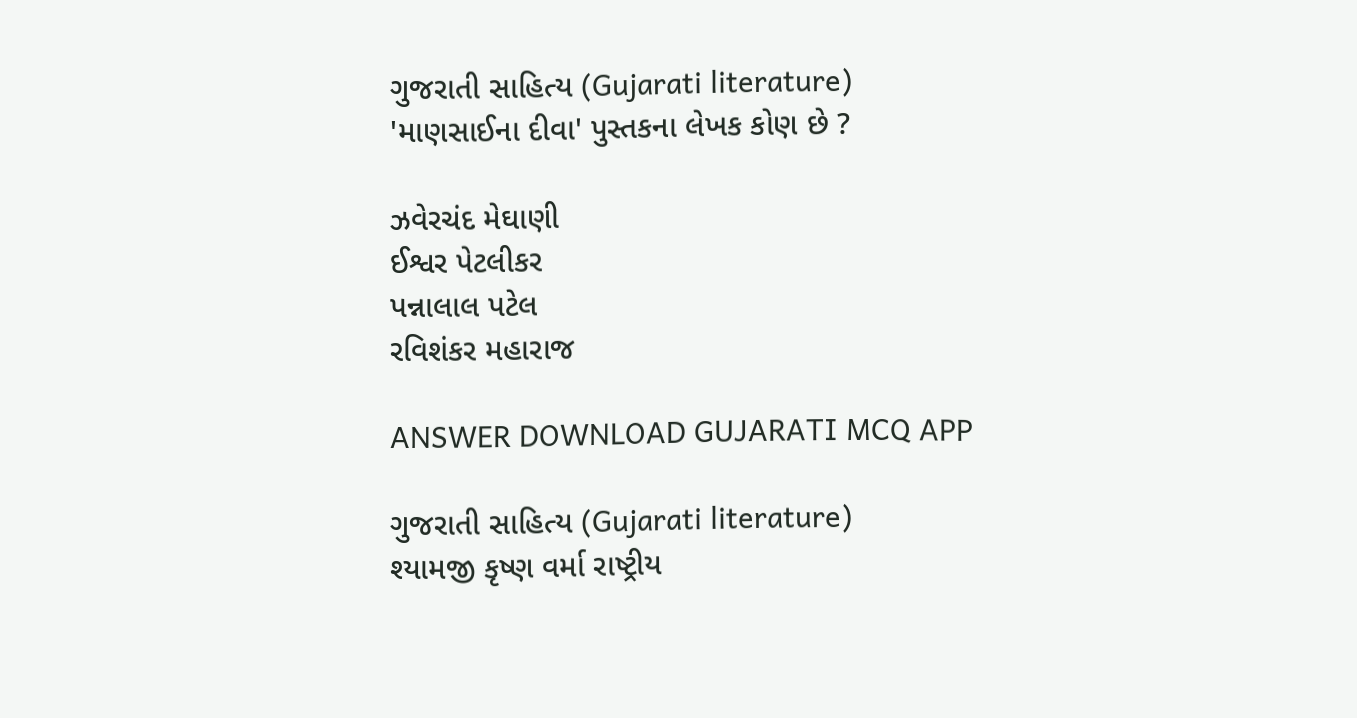ગુજરાતી સાહિત્ય (Gujarati literature)
'માણસાઈના દીવા' પુસ્તકના લેખક કોણ છે ?

ઝવેરચંદ મેઘાણી
ઈશ્વર પેટલીકર
પન્નાલાલ પટેલ
રવિશંકર મહારાજ

ANSWER DOWNLOAD GUJARATI MCQ APP

ગુજરાતી સાહિત્ય (Gujarati literature)
શ્યામજી કૃષ્ણ વર્મા રાષ્ટ્રીય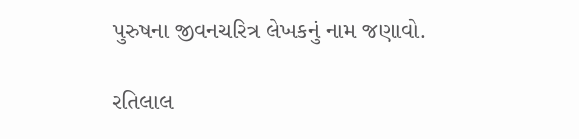પુરુષના જીવનચરિત્ર લેખકનું નામ જણાવો.

રતિલાલ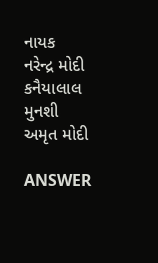નાયક
નરેન્દ્ર મોદી
કનૈયાલાલ મુનશી
અમૃત મોદી

ANSWER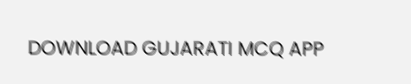DOWNLOAD GUJARATI MCQ APP